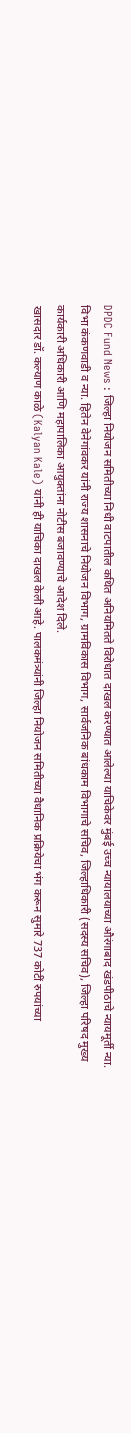DPDC Fund News : जिल्हा नियोजन समितीच्या निधी वाटपातील कथित अनियमितते विरोधात दाखल करण्यात आलेल्या याचिकेवर मुंबई उच्च न्यायालयाच्या औरंगाबाद खंडपीठाचे न्यायमूर्ती न्या. विभा कंकणवाडी व न्या. हितेन वेनेगांवकर यांनी राज्य शासनाचे नियोजन विभाग, ग्रामविकास विभाग, सार्वजनिक बांधकाम विभागाचे सचिव, जिल्हाधिकारी (सदस्य सचिव), जिल्हा परिषद मुख्य कार्यकारी अधिकारी आणि महापालिका आयुक्तांना नोटीस बजावण्याचे आदेश दिले.
खासदार डॉ. कल्याण काळे (Kalyan Kale) यांनी ही याचिका दाखल केली आहे. पालकमंत्र्यांनी जिल्हा नियोजन समितीच्या वैधानिक प्रक्रियेचा भंग करून सुमारे 737 कोटीं रुपयांच्या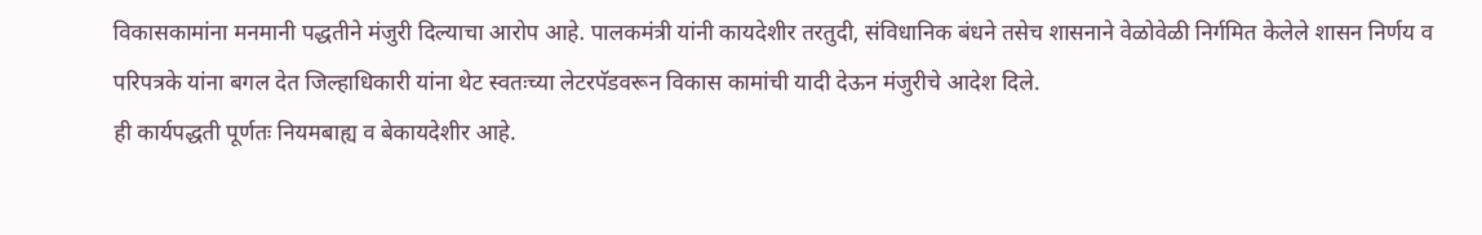विकासकामांना मनमानी पद्धतीने मंजुरी दिल्याचा आरोप आहे. पालकमंत्री यांनी कायदेशीर तरतुदी, संविधानिक बंधने तसेच शासनाने वेळोवेळी निर्गमित केलेले शासन निर्णय व परिपत्रके यांना बगल देत जिल्हाधिकारी यांना थेट स्वतःच्या लेटरपॅडवरून विकास कामांची यादी देऊन मंजुरीचे आदेश दिले.
ही कार्यपद्धती पूर्णतः नियमबाह्य व बेकायदेशीर आहे.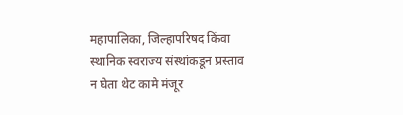महापालिका, जिल्हापरिषद किंवा स्थानिक स्वराज्य संस्थांकडून प्रस्ताव न घेता थेट कामे मंजूर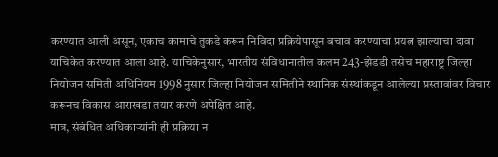करण्यात आली असून, एकाच कामाचे तुकडे करून निविदा प्रक्रियेपासून बचाव करण्याचा प्रयत्न झाल्याचा दावा याचिकेत करण्यात आला आहे. याचिकेनुसार, भारतीय संविधानातील कलम 243-झेडडी तसेच महाराष्ट्र जिल्हा नियोजन समिती अधिनियम 1998 नुसार जिल्हा नियोजन समितीने स्थानिक संस्थांकडून आलेल्या प्रस्तावांवर विचार करूनच विकास आराखडा तयार करणे अपेक्षित आहे.
मात्र, संबंधित अधिकाऱ्यांनी ही प्रक्रिया न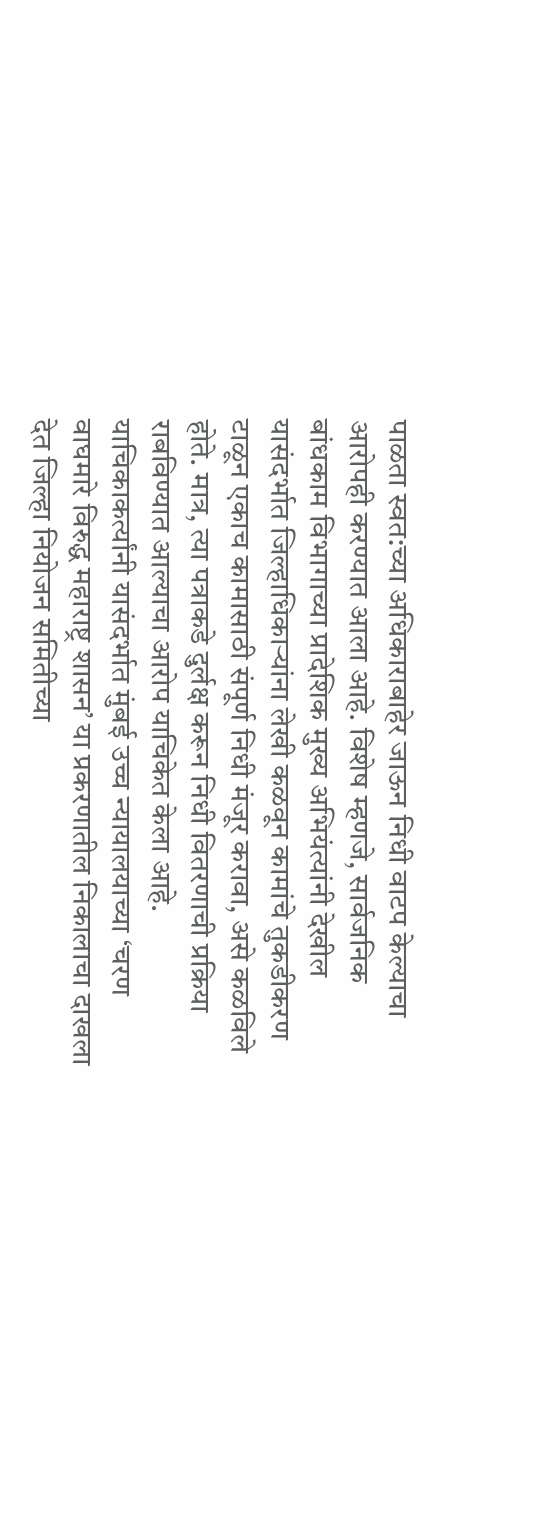पाळता स्वत:च्या अधिकाराबाहेर जाऊन निधी वाटप केल्याचा आरोपही करण्यात आला आहे. विशेष म्हणजे, सार्वजनिक बांधकाम विभागाच्या प्रादेशिक मुख्य अभियंत्यांनी देखील यासंदर्भात जिल्हाधिकाऱ्यांना लेखी कळवून कामांचे तुकडीकरण टाळून एकाच कामासाठी संपूर्ण निधी मंजूर करावा, असे कळविले होते. मात्र, त्या पत्राकडे दुर्लक्ष करून निधी वितरणाची प्रक्रिया राबविण्यात आल्याचा आरोप याचिकेत केला आहे.
याचिकाकर्त्यांनी यासंदर्भात मुंबई उच्च न्यायालयाच्या ‘चरण वाघमारे विरुद्ध महाराष्ट्र शासन’ या प्रकरणातील निकालाचा दाखला देत जिल्हा नियोजन समितीच्या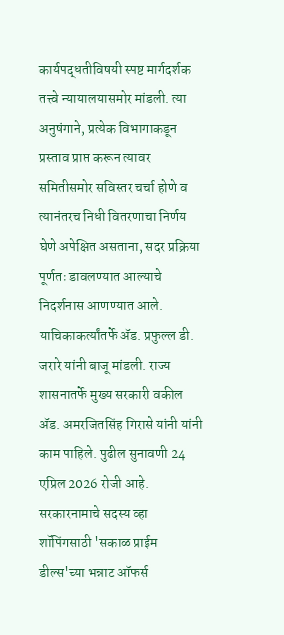कार्यपद्धतीविषयी स्पष्ट मार्गदर्शक तत्त्वे न्यायालयासमोर मांडली. त्या अनुषंगाने, प्रत्येक विभागाकडून प्रस्ताव प्राप्त करून त्यावर समितीसमोर सविस्तर चर्चा होणे व त्यानंतरच निधी वितरणाचा निर्णय घेणे अपेक्षित असताना, सदर प्रक्रिया पूर्णतः डावलण्यात आल्याचे निदर्शनास आणण्यात आले. याचिकाकर्त्यांतर्फे ॲड. प्रफुल्ल डी. जरारे यांनी बाजू मांडली. राज्य शासनातर्फे मुख्य सरकारी वकील ॲड. अमरजितसिंह गिरासे यांनी यांनी काम पाहिले. पुढील सुनावणी 24 एप्रिल 2026 रोजी आहे.
सरकारनामाचे सदस्य व्हा
शॉपिंगसाठी 'सकाळ प्राईम डील्स'च्या भन्नाट ऑफर्स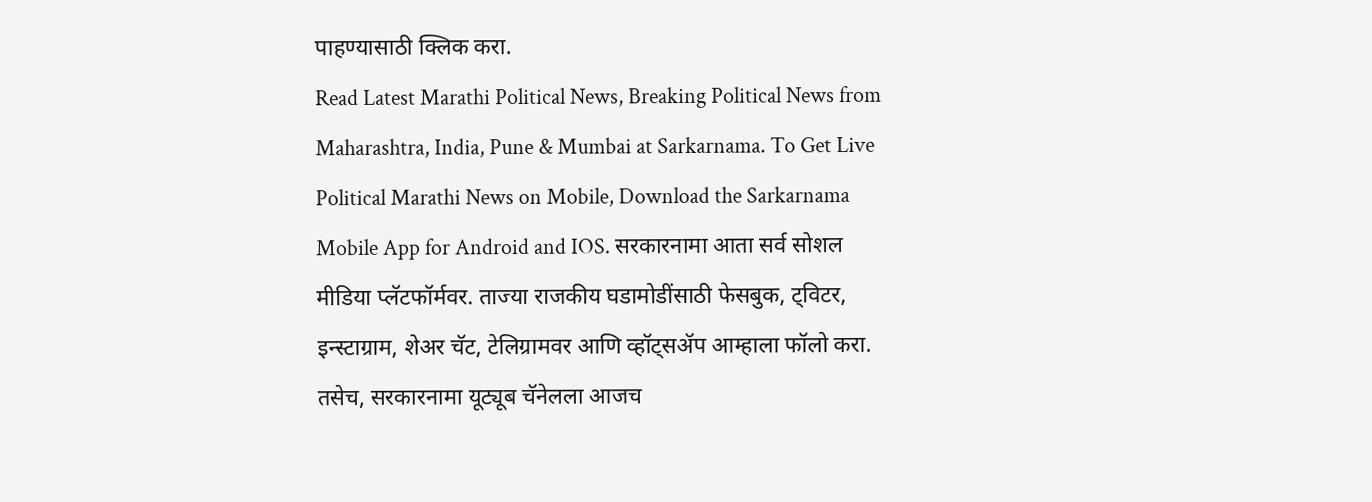पाहण्यासाठी क्लिक करा.
Read Latest Marathi Political News, Breaking Political News from Maharashtra, India, Pune & Mumbai at Sarkarnama. To Get Live Political Marathi News on Mobile, Download the Sarkarnama Mobile App for Android and IOS. सरकारनामा आता सर्व सोशल मीडिया प्लॅटफॉर्मवर. ताज्या राजकीय घडामोडींसाठी फेसबुक, ट्विटर, इन्स्टाग्राम, शेअर चॅट, टेलिग्रामवर आणि व्हॉट्सॲप आम्हाला फॉलो करा. तसेच, सरकारनामा यूट्यूब चॅनेलला आजच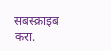सबस्क्राइब करा.